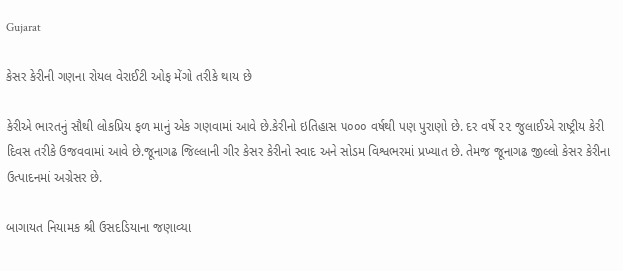Gujarat

કેસર કેરીની ગણના રોયલ વેરાઈટી ઓફ મેંગો તરીકે થાય છે

કેરીએ ભારતનું સૌથી લોકપ્રિય ફળ માનું એક ગણવામાં આવે છે.કેરીનો ઇતિહાસ ૫૦૦૦ વર્ષથી પણ પુરાણો છે. દર વર્ષે ૨૨ જુલાઈએ રાષ્ટ્રીય કેરી દિવસ તરીકે ઉજવવામાં આવે છે.જૂનાગઢ જિલ્લાની ગીર કેસર કેરીનો સ્વાદ અને સોડમ વિશ્વભરમાં પ્રખ્યાત છે. તેમજ જૂનાગઢ જીલ્લો કેસર કેરીના ઉત્પાદનમાં અગ્રેસર છે.

બાગાયત નિયામક શ્રી ઉસદડિયાના જણાવ્યા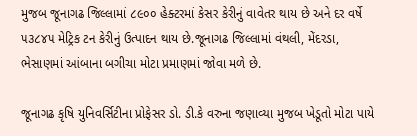મુજબ જૂનાગઢ જિલ્લામાં ૮૯૦૦ હેક્ટરમાં કેસર કેરીનું વાવેતર થાય છે અને દર વર્ષે ૫૩૮૪૫ મેટ્રિક ટન કેરીનું ઉત્પાદન થાય છે.જૂનાગઢ જિલ્લામાં વંથલી, મેંદરડા, ભેસાણમાં આંબાના બગીચા મોટા પ્રમાણમાં જોવા મળે છે.

જૂનાગઢ કૃષિ યુનિવર્સિટીના પ્રોફેસર ડો. ડી.કે વરુના જણાવ્યા મુજબ ખેડૂતો મોટા પાયે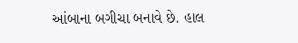આંબાના બગીચા બનાવે છે. હાલ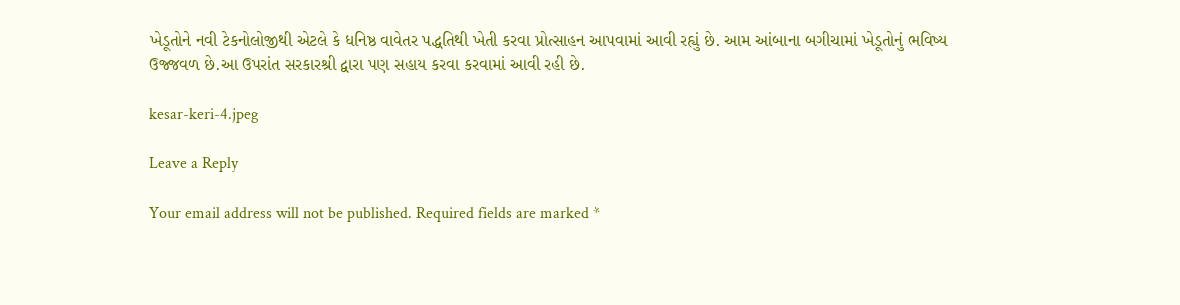ખેડૂતોને નવી ટેકનોલોજીથી એટલે કે ધનિષ્ઠ વાવેતર પદ્ધતિથી ખેતી કરવા પ્રોત્સાહન આપવામાં આવી રહ્યું છે. આમ આંબાના બગીચામાં ખેડૂતોનું ભવિષ્ય ઉજ્જવળ છે.આ ઉપરાંત સરકારશ્રી દ્વારા પણ સહાય કરવા કરવામાં આવી રહી છે.

kesar-keri-4.jpeg

Leave a Reply

Your email address will not be published. Required fields are marked *